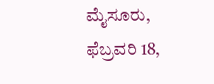ಮೈಸೂರು, ಫೆಬ್ರವರಿ 18,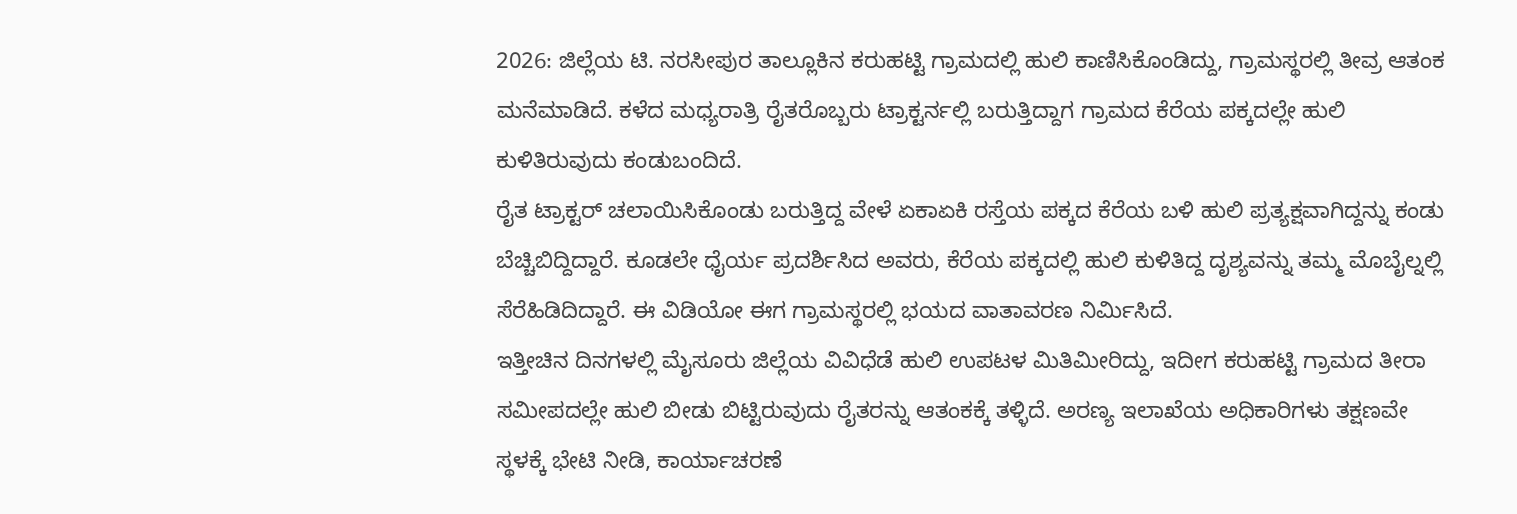2026: ಜಿಲ್ಲೆಯ ಟಿ. ನರಸೀಪುರ ತಾಲ್ಲೂಕಿನ ಕರುಹಟ್ಟಿ ಗ್ರಾಮದಲ್ಲಿ ಹುಲಿ ಕಾಣಿಸಿಕೊಂಡಿದ್ದು, ಗ್ರಾಮಸ್ಥರಲ್ಲಿ ತೀವ್ರ ಆತಂಕ ಮನೆಮಾಡಿದೆ. ಕಳೆದ ಮಧ್ಯರಾತ್ರಿ ರೈತರೊಬ್ಬರು ಟ್ರಾಕ್ಟರ್ನಲ್ಲಿ ಬರುತ್ತಿದ್ದಾಗ ಗ್ರಾಮದ ಕೆರೆಯ ಪಕ್ಕದಲ್ಲೇ ಹುಲಿ ಕುಳಿತಿರುವುದು ಕಂಡುಬಂದಿದೆ.
ರೈತ ಟ್ರಾಕ್ಟರ್ ಚಲಾಯಿಸಿಕೊಂಡು ಬರುತ್ತಿದ್ದ ವೇಳೆ ಏಕಾಏಕಿ ರಸ್ತೆಯ ಪಕ್ಕದ ಕೆರೆಯ ಬಳಿ ಹುಲಿ ಪ್ರತ್ಯಕ್ಷವಾಗಿದ್ದನ್ನು ಕಂಡು ಬೆಚ್ಚಿಬಿದ್ದಿದ್ದಾರೆ. ಕೂಡಲೇ ಧೈರ್ಯ ಪ್ರದರ್ಶಿಸಿದ ಅವರು, ಕೆರೆಯ ಪಕ್ಕದಲ್ಲಿ ಹುಲಿ ಕುಳಿತಿದ್ದ ದೃಶ್ಯವನ್ನು ತಮ್ಮ ಮೊಬೈಲ್ನಲ್ಲಿ ಸೆರೆಹಿಡಿದಿದ್ದಾರೆ. ಈ ವಿಡಿಯೋ ಈಗ ಗ್ರಾಮಸ್ಥರಲ್ಲಿ ಭಯದ ವಾತಾವರಣ ನಿರ್ಮಿಸಿದೆ.
ಇತ್ತೀಚಿನ ದಿನಗಳಲ್ಲಿ ಮೈಸೂರು ಜಿಲ್ಲೆಯ ವಿವಿಧೆಡೆ ಹುಲಿ ಉಪಟಳ ಮಿತಿಮೀರಿದ್ದು, ಇದೀಗ ಕರುಹಟ್ಟಿ ಗ್ರಾಮದ ತೀರಾ ಸಮೀಪದಲ್ಲೇ ಹುಲಿ ಬೀಡು ಬಿಟ್ಟಿರುವುದು ರೈತರನ್ನು ಆತಂಕಕ್ಕೆ ತಳ್ಳಿದೆ. ಅರಣ್ಯ ಇಲಾಖೆಯ ಅಧಿಕಾರಿಗಳು ತಕ್ಷಣವೇ ಸ್ಥಳಕ್ಕೆ ಭೇಟಿ ನೀಡಿ, ಕಾರ್ಯಾಚರಣೆ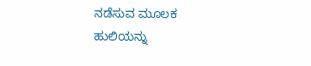ನಡೆಸುವ ಮೂಲಕ ಹುಲಿಯನ್ನು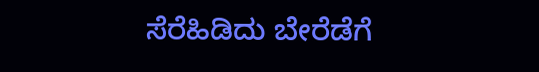ಸೆರೆಹಿಡಿದು ಬೇರೆಡೆಗೆ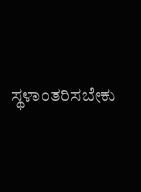ಸ್ಥಳಾಂತರಿಸಬೇಕು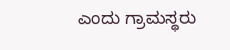ಎಂದು ಗ್ರಾಮಸ್ಥರು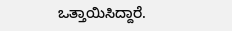ಒತ್ತಾಯಿಸಿದ್ದಾರೆ.